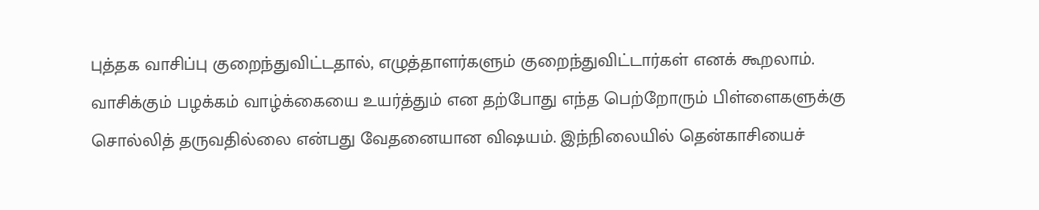புத்தக வாசிப்பு குறைந்துவிட்டதால், எழுத்தாளர்களும் குறைந்துவிட்டார்கள் எனக் கூறலாம். வாசிக்கும் பழக்கம் வாழ்க்கையை உயர்த்தும் என தற்போது எந்த பெற்றோரும் பிள்ளைகளுக்கு சொல்லித் தருவதில்லை என்பது வேதனையான விஷயம். இந்நிலையில் தென்காசியைச்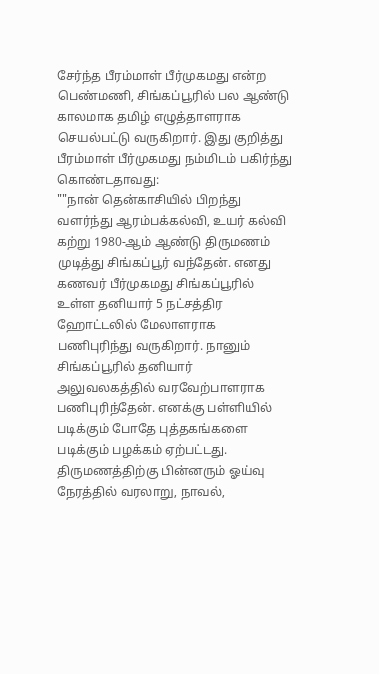சேர்ந்த பீரம்மாள் பீர்முகமது என்ற பெண்மணி, சிங்கப்பூரில் பல ஆண்டு காலமாக தமிழ் எழுத்தாளராக செயல்பட்டு வருகிறார். இது குறித்து பீரம்மாள் பீர்முகமது நம்மிடம் பகிர்ந்து கொண்டதாவது:
""நான் தென்காசியில் பிறந்து வளர்ந்து ஆரம்பக்கல்வி, உயர் கல்வி கற்று 1980-ஆம் ஆண்டு திருமணம் முடித்து சிங்கப்பூர் வந்தேன். எனது கணவர் பீர்முகமது சிங்கப்பூரில் உள்ள தனியார் 5 நட்சத்திர ஹோட்டலில் மேலாளராக பணிபுரிந்து வருகிறார். நானும் சிங்கப்பூரில் தனியார் அலுவலகத்தில் வரவேற்பாளராக பணிபுரிந்தேன். எனக்கு பள்ளியில் படிக்கும் போதே புத்தகங்களை படிக்கும் பழக்கம் ஏற்பட்டது. திருமணத்திற்கு பின்னரும் ஓய்வு நேரத்தில் வரலாறு, நாவல்,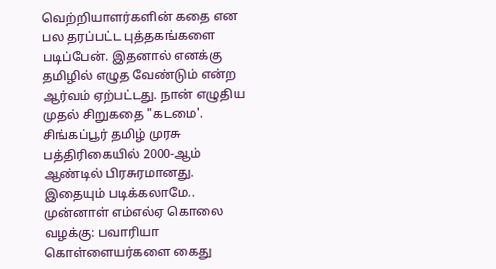வெற்றியாளர்களின் கதை என பல தரப்பட்ட புத்தகங்களை படிப்பேன். இதனால் எனக்கு தமிழில் எழுத வேண்டும் என்ற ஆர்வம் ஏற்பட்டது. நான் எழுதிய முதல் சிறுகதை "கடமை'. சிங்கப்பூர் தமிழ் முரசு பத்திரிகையில் 2000-ஆம் ஆண்டில் பிரசுரமானது.
இதையும் படிக்கலாமே.. முன்னாள் எம்எல்ஏ கொலை வழக்கு: பவாரியா கொள்ளையர்களை கைது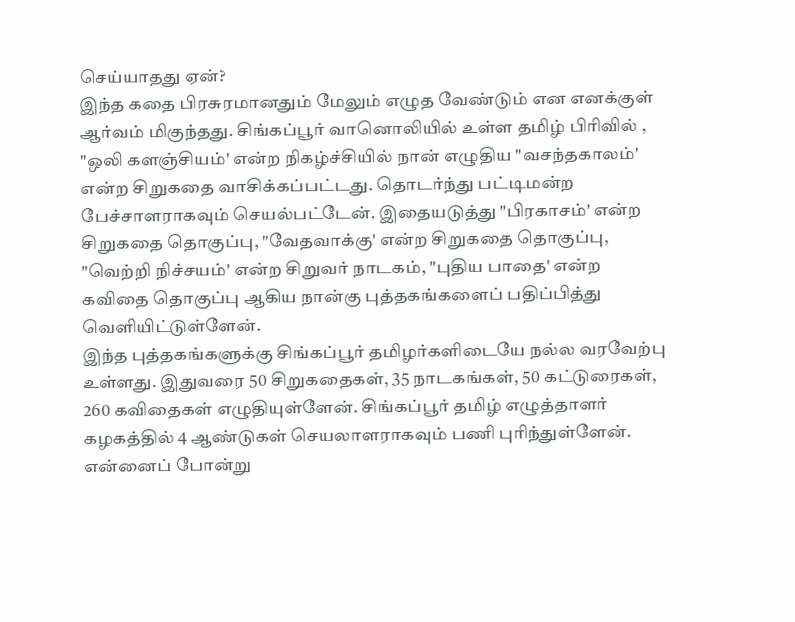செய்யாதது ஏன்?
இந்த கதை பிரசுரமானதும் மேலும் எழுத வேண்டும் என எனக்குள் ஆர்வம் மிகுந்தது. சிங்கப்பூர் வானொலியில் உள்ள தமிழ் பிரிவில் , "ஒலி களஞ்சியம்' என்ற நிகழ்ச்சியில் நான் எழுதிய "வசந்தகாலம்' என்ற சிறுகதை வாசிக்கப்பட்டது. தொடர்ந்து பட்டிமன்ற பேச்சாளராகவும் செயல்பட்டேன். இதையடுத்து "பிரகாசம்' என்ற சிறுகதை தொகுப்பு, "வேதவாக்கு' என்ற சிறுகதை தொகுப்பு, "வெற்றி நிச்சயம்' என்ற சிறுவர் நாடகம், "புதிய பாதை' என்ற கவிதை தொகுப்பு ஆகிய நான்கு புத்தகங்களைப் பதிப்பித்து வெளியிட்டுள்ளேன்.
இந்த புத்தகங்களுக்கு சிங்கப்பூர் தமிழர்களிடையே நல்ல வரவேற்பு உள்ளது. இதுவரை 50 சிறுகதைகள், 35 நாடகங்கள், 50 கட்டுரைகள், 260 கவிதைகள் எழுதியுள்ளேன். சிங்கப்பூர் தமிழ் எழுத்தாளர் கழகத்தில் 4 ஆண்டுகள் செயலாளராகவும் பணி புரிந்துள்ளேன்.
என்னைப் போன்று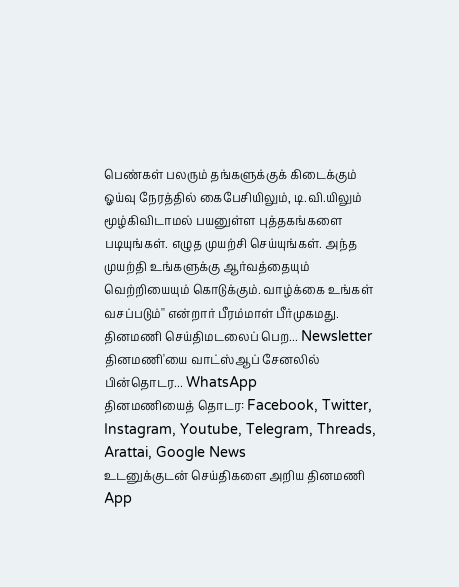பெண்கள் பலரும் தங்களுக்குக் கிடைக்கும் ஓய்வு நேரத்தில் கைபேசியிலும், டி.வி.யிலும் மூழ்கிவிடாமல் பயனுள்ள புத்தகங்களை படியுங்கள். எழுத முயற்சி செய்யுங்கள். அந்த முயற்தி உங்களுக்கு ஆர்வத்தையும் வெற்றியையும் கொடுக்கும். வாழ்க்கை உங்கள் வசப்படும்'' என்றார் பீரம்மாள் பீர்முகமது.
தினமணி செய்திமடலைப் பெற... Newsletter
தினமணி'யை வாட்ஸ்ஆப் சேனலில் பின்தொடர... WhatsApp
தினமணியைத் தொடர: Facebook, Twitter, Instagram, Youtube, Telegram, Threads, Arattai, Google News
உடனுக்குடன் செய்திகளை அறிய தினமணி App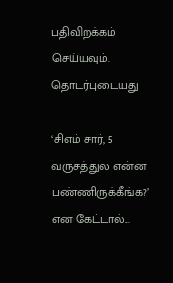பதிவிறக்கம் செய்யவும்.
தொடர்புடையது

‘சிஎம் சார், 5 வருசத்துல என்ன பண்ணிருக்கீங்க?’ என கேட்டால்...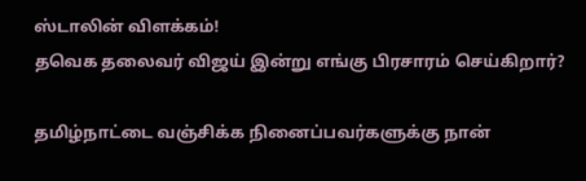ஸ்டாலின் விளக்கம்!
தவெக தலைவர் விஜய் இன்று எங்கு பிரசாரம் செய்கிறார்?

தமிழ்நாட்டை வஞ்சிக்க நினைப்பவர்களுக்கு நான்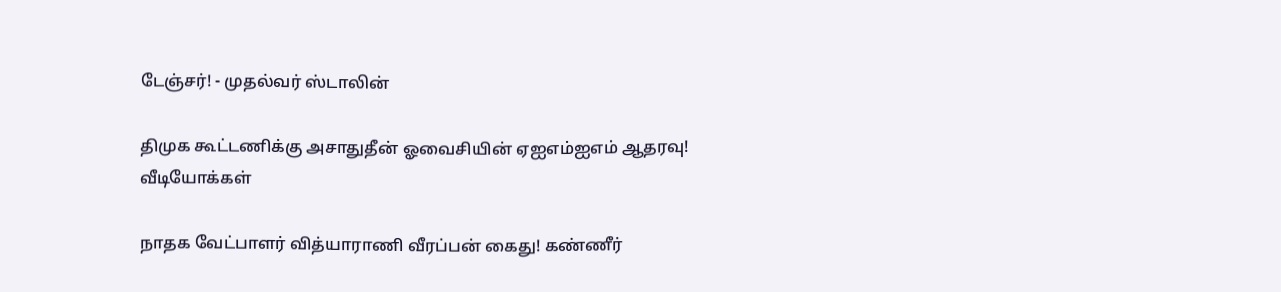டேஞ்சர்! - முதல்வர் ஸ்டாலின்

திமுக கூட்டணிக்கு அசாதுதீன் ஓவைசியின் ஏஐஎம்ஐஎம் ஆதரவு!
வீடியோக்கள்

நாதக வேட்பாளர் வித்யாராணி வீரப்பன் கைது! கண்ணீர்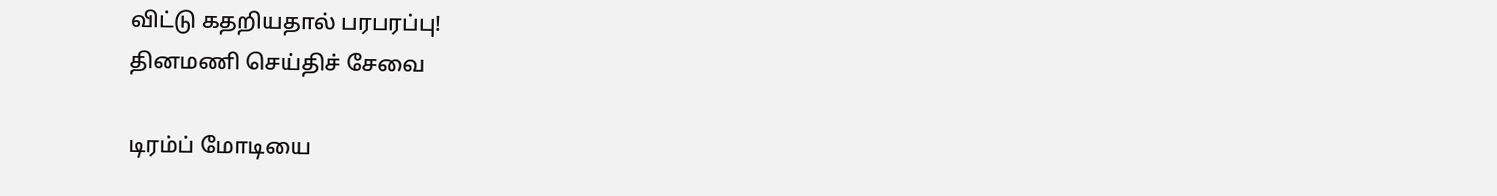விட்டு கதறியதால் பரபரப்பு!
தினமணி செய்திச் சேவை

டிரம்ப் மோடியை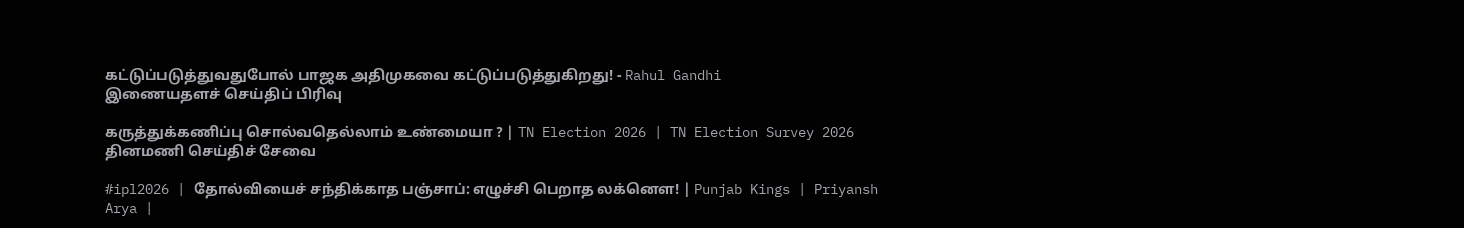கட்டுப்படுத்துவதுபோல் பாஜக அதிமுகவை கட்டுப்படுத்துகிறது! - Rahul Gandhi
இணையதளச் செய்திப் பிரிவு

கருத்துக்கணிப்பு சொல்வதெல்லாம் உண்மையா ? | TN Election 2026 | TN Election Survey 2026
தினமணி செய்திச் சேவை

#ipl2026 | தோல்வியைச் சந்திக்காத பஞ்சாப்: எழுச்சி பெறாத லக்னௌ! | Punjab Kings | Priyansh Arya |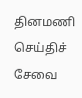தினமணி செய்திச் சேவை